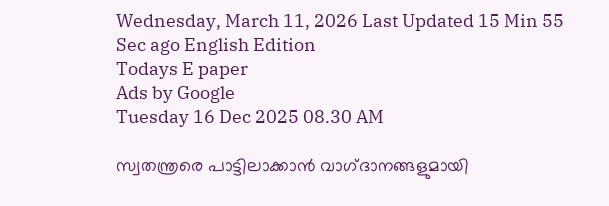Wednesday, March 11, 2026 Last Updated 15 Min 55 Sec ago English Edition
Todays E paper
Ads by Google
Tuesday 16 Dec 2025 08.30 AM

സ്വതന്ത്രരെ പാട്ടിലാക്കാന്‍ വാഗ്‌ദാനങ്ങളുമായി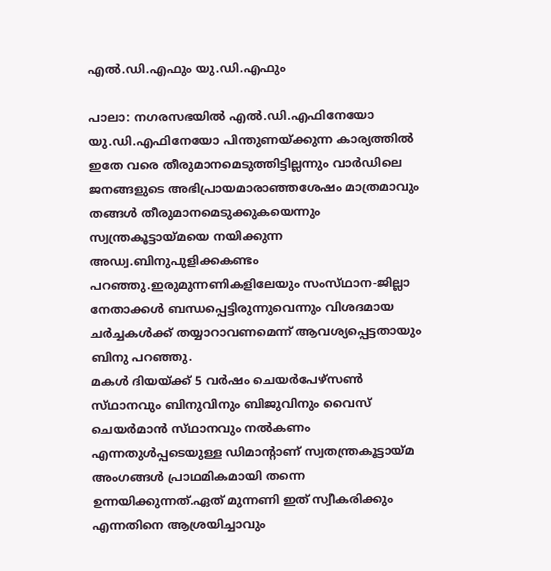എല്‍.ഡി.എഫും യു.ഡി.എഫും

പാലാ: നഗരസഭയില്‍ എല്‍.ഡി.എഫിനേയോ യു.ഡി.എഫിനേയോ പിന്തുണയ്‌ക്കുന്ന കാര്യത്തില്‍ ഇതേ വരെ തീരുമാനമെടുത്തിട്ടില്ലന്നും വാര്‍ഡിലെ ജനങ്ങളുടെ അഭിപ്രായമാരാഞ്ഞശേഷം മാത്രമാവും തങ്ങള്‍ തീരുമാനമെടുക്കുകയെന്നും സ്വന്ത്രകൂട്ടായ്‌മയെ നയിക്കുന്ന അഡ്വ.ബിനുപുളിക്കകണ്ടം പറഞ്ഞു.ഇരുമുന്നണികളിലേയും സംസ്‌ഥാന-ജില്ലാ നേതാക്കള്‍ ബന്ധപ്പെട്ടിരുന്നുവെന്നും വിശദമായ ചര്‍ച്ചകള്‍ക്ക്‌ തയ്യാറാവണമെന്ന്‌ ആവശ്യപ്പെട്ടതായും ബിനു പറഞ്ഞു.
മകള്‍ ദിയയ്‌ക്ക് 5 വര്‍ഷം ചെയര്‍പേഴ്‌സണ്‍ സ്‌ഥാനവും ബിനുവിനും ബിജുവിനും വൈസ്‌ ചെയര്‍മാന്‍ സ്‌ഥാനവും നല്‍കണം എന്നതുള്‍പ്പടെയുള്ള ഡിമാന്റാണ്‌ സ്വതന്ത്രകൂട്ടായ്‌മ അംഗങ്ങള്‍ പ്രാഥമികമായി തന്നെ ഉന്നയിക്കുന്നത്‌.ഏത്‌ മുന്നണി ഇത്‌ സ്വീകരിക്കും എന്നതിനെ ആശ്രയിച്ചാവും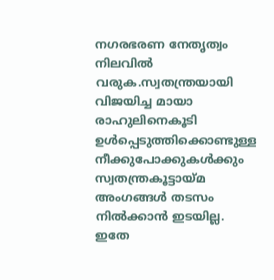നഗരഭരണ നേതൃത്വം നിലവില്‍ വരുക.സ്വതന്ത്രയായി വിജയിച്ച മായാ രാഹുലിനെകൂടി ഉള്‍പ്പെടുത്തിക്കൊണ്ടുള്ള നീക്കുപോക്കുകള്‍ക്കും സ്വതന്ത്രകൂട്ടായ്‌മ അംഗങ്ങള്‍ തടസം നില്‍ക്കാന്‍ ഇടയില്ല. ഇതേ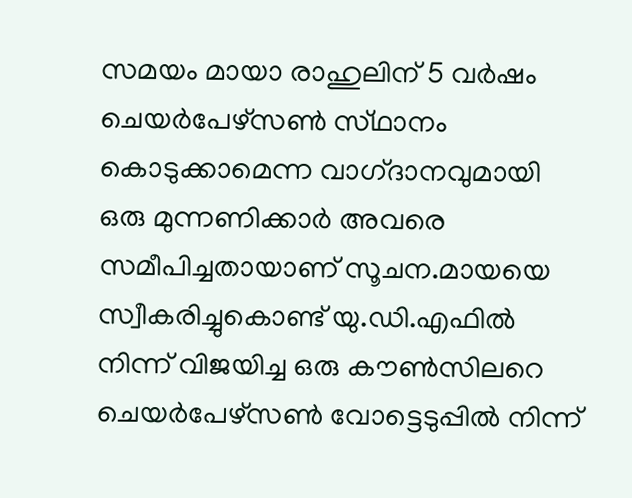സമയം മായാ രാഹുലിന്‌ 5 വര്‍ഷം ചെയര്‍പേഴ്‌സണ്‍ സ്‌ഥാനം കൊടുക്കാമെന്ന വാഗ്‌ദാനവുമായി ഒരു മുന്നണിക്കാര്‍ അവരെ സമീപിച്ചതായാണ്‌ സൂചന.മായയെ സ്വീകരിച്ചുകൊണ്ട്‌ യു.ഡി.എഫില്‍ നിന്ന്‌ വിജയിച്ച ഒരു കൗണ്‍സിലറെ ചെയര്‍പേഴ്‌സണ്‍ വോട്ടെടുപ്പില്‍ നിന്ന്‌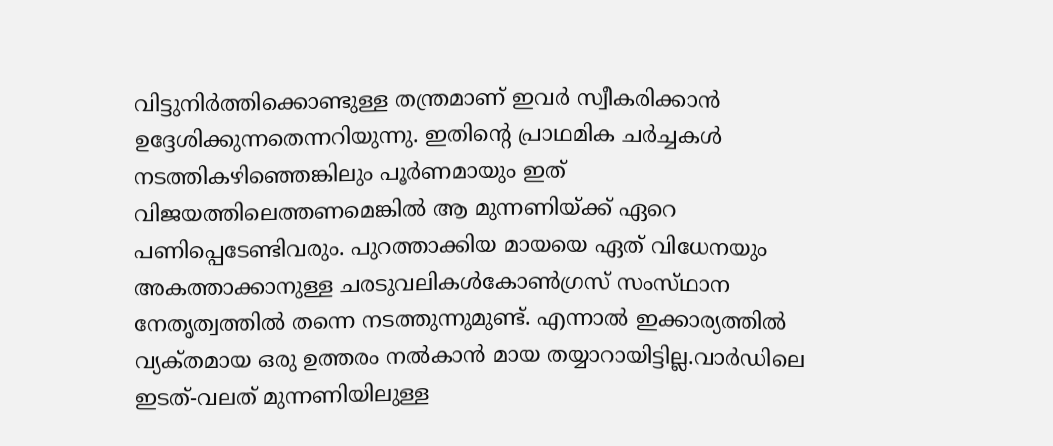വിട്ടുനിര്‍ത്തിക്കൊണ്ടുള്ള തന്ത്രമാണ്‌ ഇവര്‍ സ്വീകരിക്കാന്‍ ഉദ്ദേശിക്കുന്നതെന്നറിയുന്നു. ഇതിന്റെ പ്രാഥമിക ചര്‍ച്ചകള്‍ നടത്തികഴിഞ്ഞെങ്കിലും പൂര്‍ണമായും ഇത്‌ വിജയത്തിലെത്തണമെങ്കില്‍ ആ മുന്നണിയ്‌ക്ക് ഏറെ പണിപ്പെടേണ്ടിവരും. പുറത്താക്കിയ മായയെ ഏത്‌ വിധേനയും അകത്താക്കാനുള്ള ചരടുവലികള്‍കോണ്‍ഗ്രസ്‌ സംസ്‌ഥാന നേതൃത്വത്തില്‍ തന്നെ നടത്തുന്നുമുണ്ട്‌. എന്നാല്‍ ഇക്കാര്യത്തില്‍ വ്യക്‌തമായ ഒരു ഉത്തരം നല്‍കാന്‍ മായ തയ്യാറായിട്ടില്ല.വാര്‍ഡിലെ ഇടത്‌-വലത്‌ മുന്നണിയിലുള്ള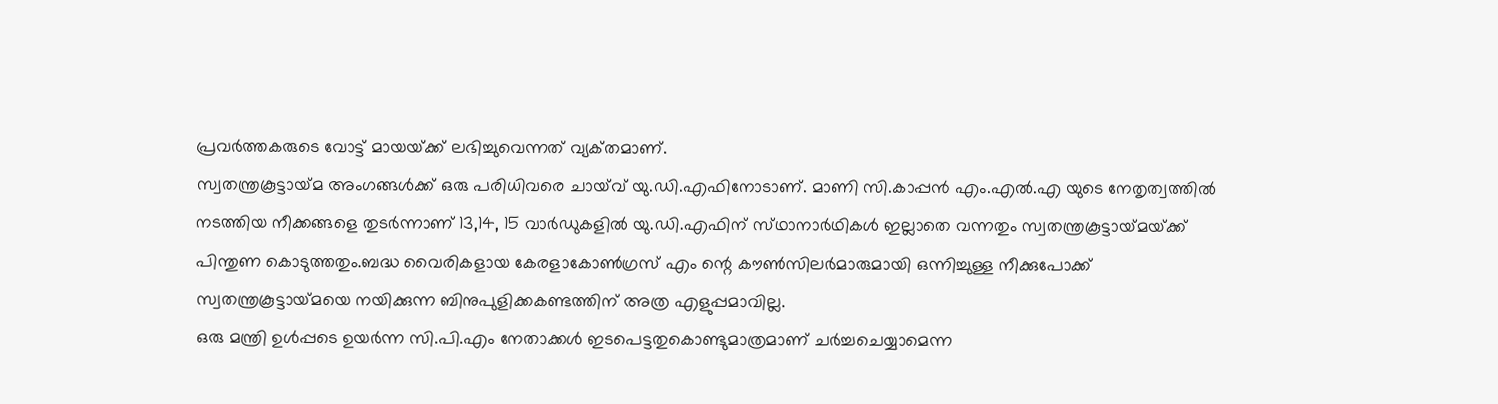പ്രവര്‍ത്തകരുടെ വോട്ട്‌ മായയ്‌ക്ക്‌ ലഭിച്ചുവെന്നത്‌ വ്യക്‌തമാണ്‌.
സ്വതന്ത്രകൂട്ടായ്‌മ അംഗങ്ങള്‍ക്ക്‌ ഒരു പരിധിവരെ ചായ്‌വ് യു.ഡി.എഫിനോടാണ്‌. മാണി സി.കാപ്പന്‍ എം.എല്‍.എ യുടെ നേതൃത്വത്തില്‍ നടത്തിയ നീക്കങ്ങളെ തുടര്‍ന്നാണ്‌ 13,14, 15 വാര്‍ഡുകളില്‍ യു.ഡി.എഫിന്‌ സ്‌ഥാനാര്‍ഥികള്‍ ഇല്ലാതെ വന്നതും സ്വതന്ത്രകൂട്ടായ്‌മയ്‌ക്ക് പിന്തുണ കൊടുത്തതും.ബദ്ധ വൈരികളായ കേരളാകോണ്‍ഗ്രസ്‌ എം ന്റെ കൗണ്‍സിലര്‍മാരുമായി ഒന്നിച്ചുള്ള നീക്കുപോക്ക്‌ സ്വതന്ത്രകൂട്ടായ്‌മയെ നയിക്കുന്ന ബിനുപുളിക്കകണ്ടത്തിന്‌ അത്ര എളുപ്പമാവില്ല.
ഒരു മന്ത്രി ഉള്‍പ്പടെ ഉയര്‍ന്ന സി.പി.എം നേതാക്കള്‍ ഇടപെട്ടതുകൊണ്ടുമാത്രമാണ്‌ ചര്‍ച്ചചെയ്യാമെന്ന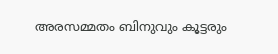അരസമ്മതം ബിനുവും കൂട്ടരും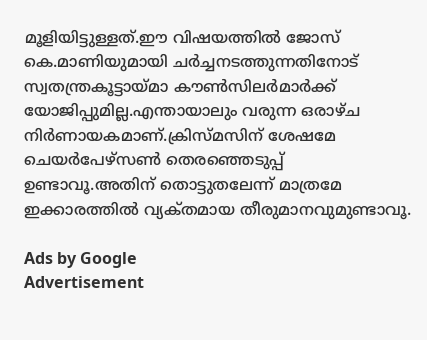മൂളിയിട്ടുള്ളത്‌.ഈ വിഷയത്തില്‍ ജോസ്‌ കെ.മാണിയുമായി ചര്‍ച്ചനടത്തുന്നതിനോട്‌ സ്വതന്ത്രകൂട്ടായ്‌മാ കൗണ്‍സിലര്‍മാര്‍ക്ക്‌ യോജിപ്പുമില്ല.എന്തായാലും വരുന്ന ഒരാഴ്‌ച നിര്‍ണായകമാണ്‌.ക്രിസ്‌മസിന്‌ ശേഷമേ ചെയര്‍പേഴ്‌സണ്‍ തെരഞ്ഞെടുപ്പ്‌ ഉണ്ടാവൂ.അതിന്‌ തൊട്ടുതലേന്ന്‌ മാത്രമേ ഇക്കാരത്തില്‍ വ്യക്‌തമായ തീരുമാനവുമുണ്ടാവൂ.

Ads by Google
Advertisement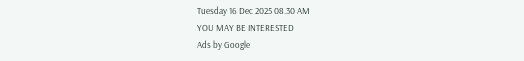Tuesday 16 Dec 2025 08.30 AM
YOU MAY BE INTERESTED
Ads by Google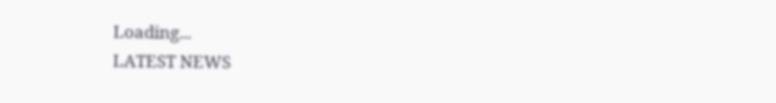Loading...
LATEST NEWS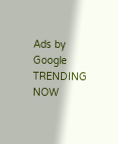Ads by Google
TRENDING NOW